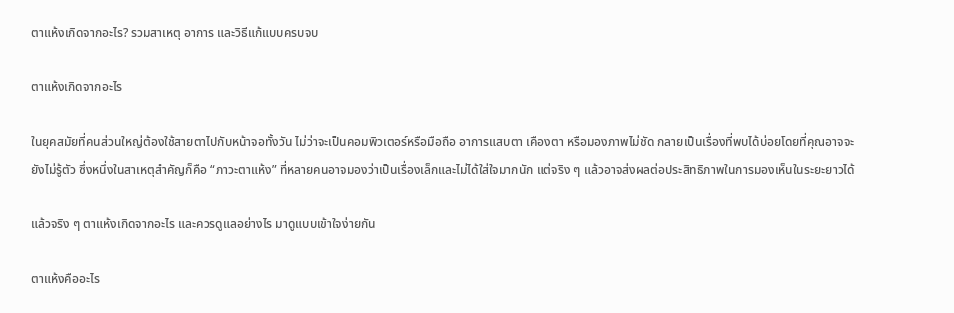ตาแห้งเกิดจากอะไร? รวมสาเหตุ อาการ และวิธีแก้แบบครบจบ

ตาแห้งเกิดจากอะไร

ในยุคสมัยที่คนส่วนใหญ่ต้องใช้สายตาไปกับหน้าจอทั้งวัน ไม่ว่าจะเป็นคอมพิวเตอร์หรือมือถือ อาการแสบตา เคืองตา หรือมองภาพไม่ชัด กลายเป็นเรื่องที่พบได้บ่อยโดยที่คุณอาจจะยังไม่รู้ตัว ซึ่งหนึ่งในสาเหตุสำคัญก็คือ “ภาวะตาแห้ง” ที่หลายคนอาจมองว่าเป็นเรื่องเล็กและไม่ได้ใส่ใจมากนัก แต่จริง ๆ แล้วอาจส่งผลต่อประสิทธิภาพในการมองเห็นในระยะยาวได้

แล้วจริง ๆ ตาแห้งเกิดจากอะไร และควรดูแลอย่างไร มาดูแบบเข้าใจง่ายกัน

ตาแห้งคืออะไร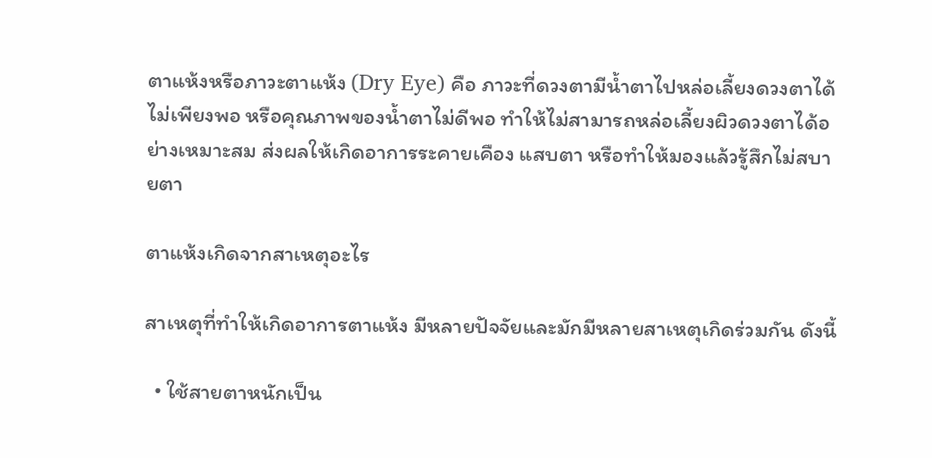ตาแห้งหรือภาวะตาแห้ง (Dry Eye) คือ ภาวะที่ดวงตามีน้ำตาไปหล่อเลี้ยงดวงตาได้ไม่เพียงพอ หรือคุณภาพของน้ำตาไม่ดีพอ ทำให้ไม่สามารถหล่อเลี้ยงผิวดวงตาได้อย่างเหมาะสม ส่งผลให้เกิดอาการระคายเคือง แสบตา หรือทำให้มองแล้วรู้สึกไม่สบายตา

ตาแห้งเกิดจากสาเหตุอะไร

สาเหตุที่ทำให้เกิดอาการตาแห้ง มีหลายปัจจัยและมักมีหลายสาเหตุเกิดร่วมกัน ดังนี้

  • ใช้สายตาหนักเป็น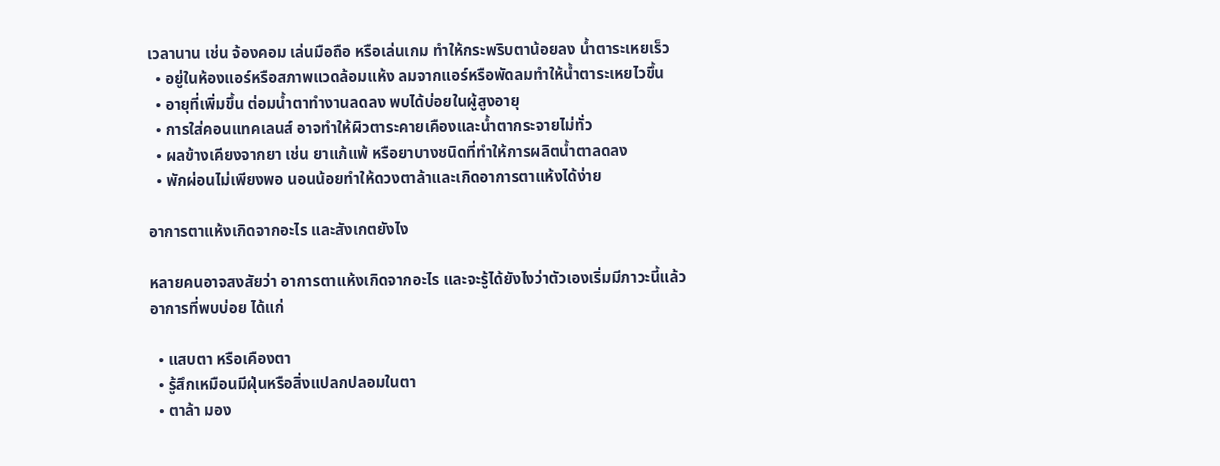เวลานาน เช่น จ้องคอม เล่นมือถือ หรือเล่นเกม ทำให้กระพริบตาน้อยลง น้ำตาระเหยเร็ว
  • อยู่ในห้องแอร์หรือสภาพแวดล้อมแห้ง ลมจากแอร์หรือพัดลมทำให้น้ำตาระเหยไวขึ้น
  • อายุที่เพิ่มขึ้น ต่อมน้ำตาทำงานลดลง พบได้บ่อยในผู้สูงอายุ
  • การใส่คอนแทคเลนส์ อาจทำให้ผิวตาระคายเคืองและน้ำตากระจายไม่ทั่ว
  • ผลข้างเคียงจากยา เช่น ยาแก้แพ้ หรือยาบางชนิดที่ทำให้การผลิตน้ำตาลดลง
  • พักผ่อนไม่เพียงพอ นอนน้อยทำให้ดวงตาล้าและเกิดอาการตาแห้งได้ง่าย

อาการตาแห้งเกิดจากอะไร และสังเกตยังไง

หลายคนอาจสงสัยว่า อาการตาแห้งเกิดจากอะไร และจะรู้ได้ยังไงว่าตัวเองเริ่มมีภาวะนี้แล้ว
อาการที่พบบ่อย ได้แก่

  • แสบตา หรือเคืองตา
  • รู้สึกเหมือนมีฝุ่นหรือสิ่งแปลกปลอมในตา
  • ตาล้า มอง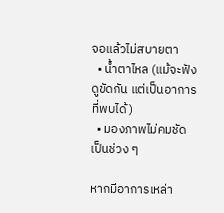จอแล้วไม่สบายตา
  • น้ำตาไหล (แม้จะฟังดูขัดกัน แต่เป็นอาการที่พบได้)
  • มองภาพไม่คมชัดเป็นช่วง ๆ

หากมีอาการเหล่า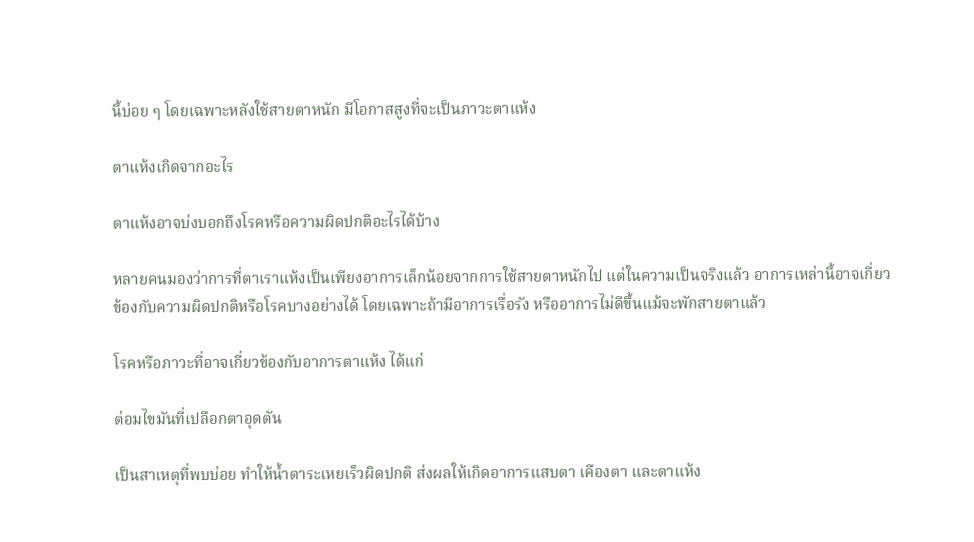นี้บ่อย ๆ โดยเฉพาะหลังใช้สายตาหนัก มีโอกาสสูงที่จะเป็นภาวะตาแห้ง

ตาแห้งเกิดจากอะไร

ตาแห้งอาจบ่งบอกถึงโรคหรือความผิดปกติอะไรได้บ้าง

หลายคนมองว่าการที่ตาเราแห้งเป็นเพียงอาการเล็กน้อยจากการใช้สายตาหนักไป แต่ในความเป็นจริงแล้ว อาการเหล่านี้อาจเกี่ยวข้องกับความผิดปกติหรือโรคบางอย่างได้ โดยเฉพาะถ้ามีอาการเรื่อรัง หรืออาการไม่ดีขึ้นแม้จะพักสายตาแล้ว

โรคหรือภาวะที่อาจเกี่ยวข้องกับอาการตาแห้ง ได้แก่

ต่อมไขมันที่เปลือกตาอุดตัน

เป็นสาเหตุที่พบบ่อย ทำให้น้ำตาระเหยเร็วผิดปกติ ส่งผลให้เกิดอาการแสบตา เคืองตา และตาแห้ง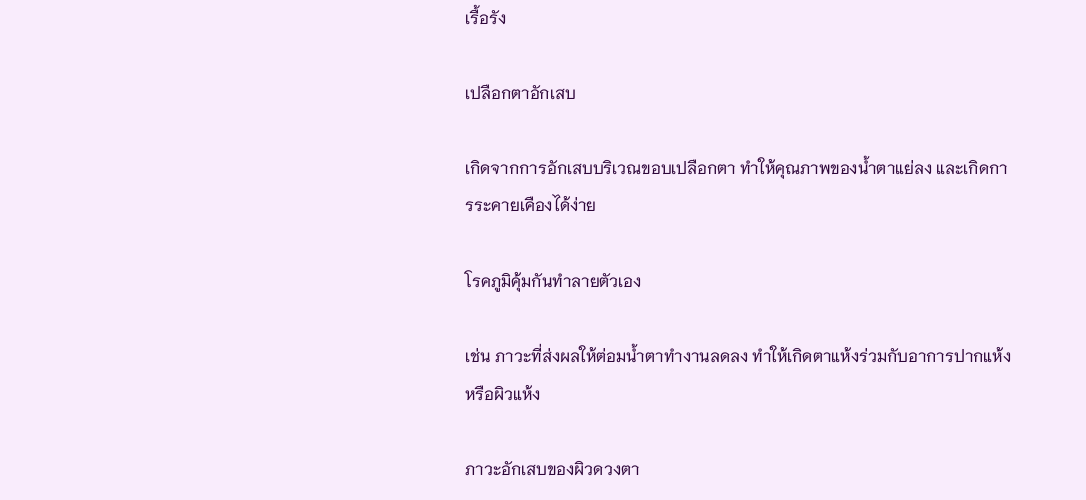เรื้อรัง

เปลือกตาอักเสบ

เกิดจากการอักเสบบริเวณขอบเปลือกตา ทำให้คุณภาพของน้ำตาแย่ลง และเกิดการระคายเคืองได้ง่าย

โรคภูมิคุ้มกันทำลายตัวเอง

เช่น ภาวะที่ส่งผลให้ต่อมน้ำตาทำงานลดลง ทำให้เกิดตาแห้งร่วมกับอาการปากแห้ง หรือผิวแห้ง

ภาวะอักเสบของผิวดวงตา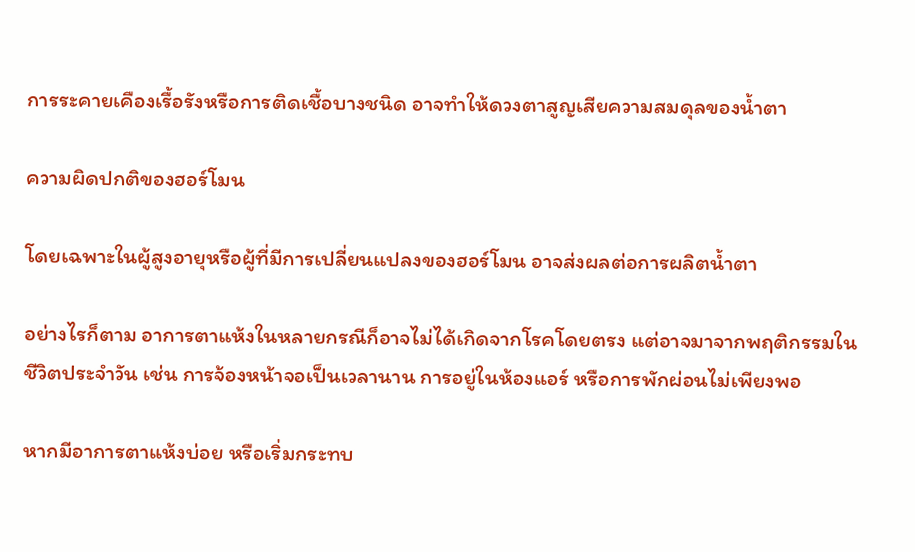การระคายเคืองเรื้อรังหรือการติดเชื้อบางชนิด อาจทำให้ดวงตาสูญเสียความสมดุลของน้ำตา

ความผิดปกติของฮอร์โมน

โดยเฉพาะในผู้สูงอายุหรือผู้ที่มีการเปลี่ยนแปลงของฮอร์โมน อาจส่งผลต่อการผลิตน้ำตา

อย่างไรก็ตาม อาการตาแห้งในหลายกรณีก็อาจไม่ได้เกิดจากโรคโดยตรง แต่อาจมาจากพฤติกรรมในชีวิตประจำวัน เช่น การจ้องหน้าจอเป็นเวลานาน การอยู่ในห้องแอร์ หรือการพักผ่อนไม่เพียงพอ

หากมีอาการตาแห้งบ่อย หรือเริ่มกระทบ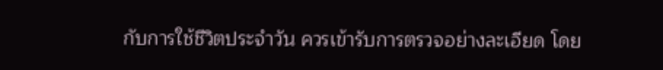กับการใช้ชีวิตประจำวัน ควรเข้ารับการตรวจอย่างละเอียด โดย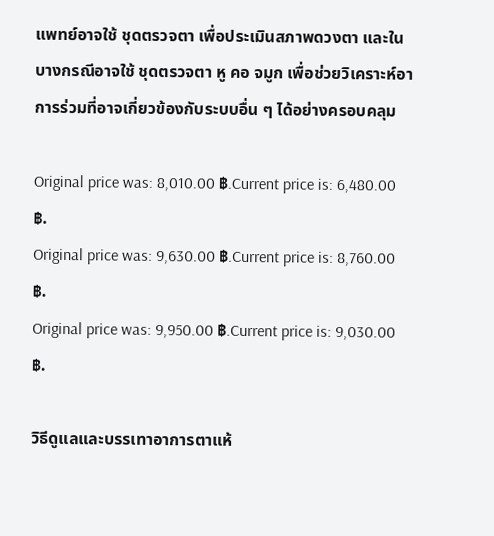แพทย์อาจใช้ ชุดตรวจตา เพื่อประเมินสภาพดวงตา และในบางกรณีอาจใช้ ชุดตรวจตา หู คอ จมูก เพื่อช่วยวิเคราะห์อาการร่วมที่อาจเกี่ยวข้องกับระบบอื่น ๆ ได้อย่างครอบคลุม

Original price was: 8,010.00 ฿.Current price is: 6,480.00 ฿.
Original price was: 9,630.00 ฿.Current price is: 8,760.00 ฿.
Original price was: 9,950.00 ฿.Current price is: 9,030.00 ฿.

วิธีดูแลและบรรเทาอาการตาแห้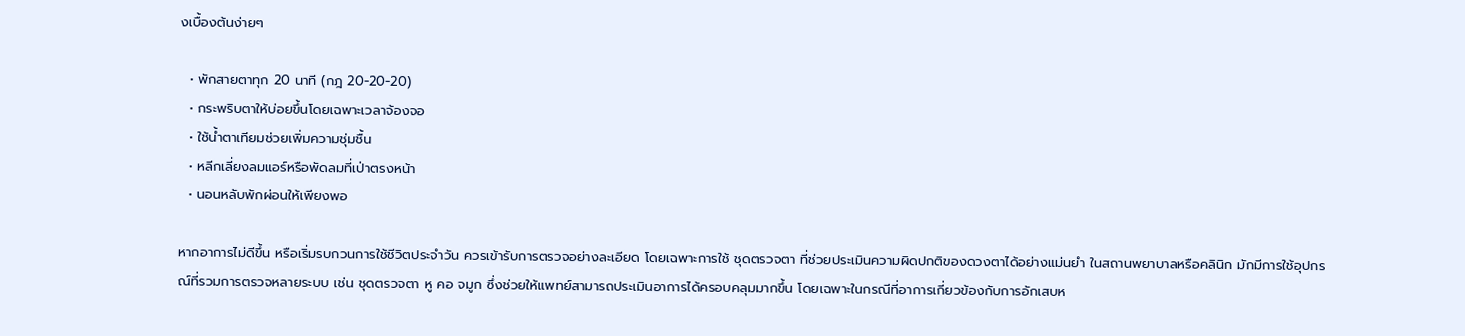งเบื้องต้นง่ายๆ

  • พักสายตาทุก 20 นาที (กฎ 20-20-20)
  • กระพริบตาให้บ่อยขึ้นโดยเฉพาะเวลาจ้องจอ
  • ใช้น้ำตาเทียมช่วยเพิ่มความชุ่มชื้น
  • หลีกเลี่ยงลมแอร์หรือพัดลมที่เป่าตรงหน้า
  • นอนหลับพักผ่อนให้เพียงพอ

หากอาการไม่ดีขึ้น หรือเริ่มรบกวนการใช้ชีวิตประจำวัน ควรเข้ารับการตรวจอย่างละเอียด โดยเฉพาะการใช้ ชุดตรวจตา ที่ช่วยประเมินความผิดปกติของดวงตาได้อย่างแม่นยำ ในสถานพยาบาลหรือคลินิก มักมีการใช้อุปกรณ์ที่รวมการตรวจหลายระบบ เช่น ชุดตรวจตา หู คอ จมูก ซึ่งช่วยให้แพทย์สามารถประเมินอาการได้ครอบคลุมมากขึ้น โดยเฉพาะในกรณีที่อาการเกี่ยวข้องกับการอักเสบห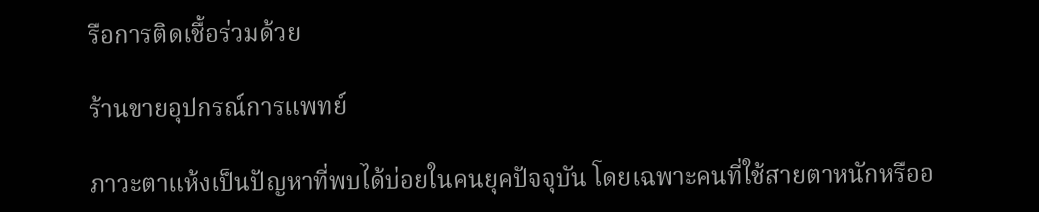รือการติดเชื้อร่วมด้วย

ร้านขายอุปกรณ์การแพทย์

ภาวะตาแห้งเป็นปัญหาที่พบได้บ่อยในคนยุคปัจจุบัน โดยเฉพาะคนที่ใช้สายตาหนักหรืออ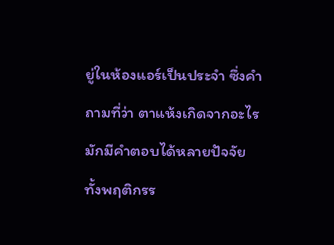ยู่ในห้องแอร์เป็นประจำ ซึ่งคำถามที่ว่า ตาแห้งเกิดจากอะไร มักมีคำตอบได้หลายปัจจัย ทั้งพฤติกรร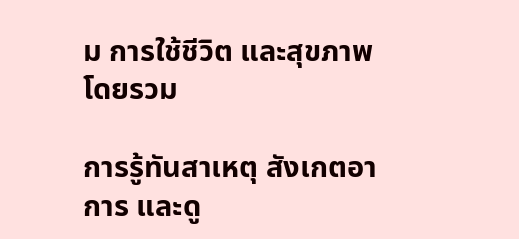ม การใช้ชีวิต และสุขภาพโดยรวม

การรู้ทันสาเหตุ สังเกตอาการ และดู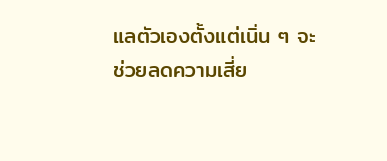แลตัวเองตั้งแต่เนิ่น ๆ จะช่วยลดความเสี่ย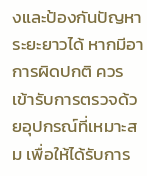งและป้องกันปัญหาระยะยาวได้ หากมีอาการผิดปกติ ควรเข้ารับการตรวจด้วยอุปกรณ์ที่เหมาะสม เพื่อให้ได้รับการ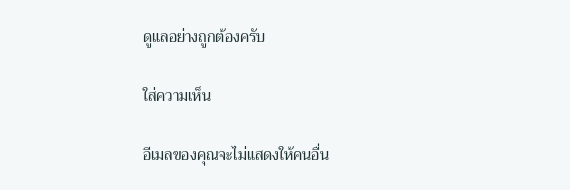ดูแลอย่างถูกต้องครับ

ใส่ความเห็น

อีเมลของคุณจะไม่แสดงให้คนอื่น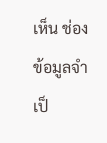เห็น ช่องข้อมูลจำเป็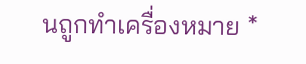นถูกทำเครื่องหมาย *